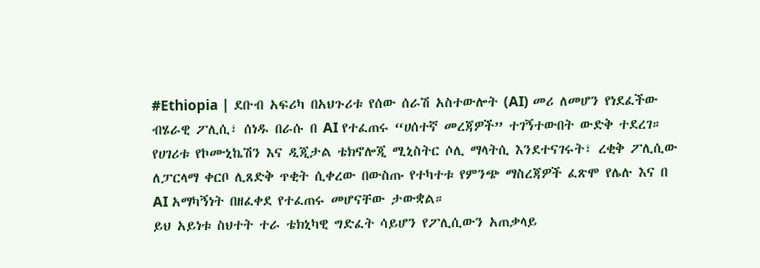#Ethiopia | ደቡብ አፍሪካ በአህጉሪቱ የሰው ሰራሽ አስተውሎት (AI) መሪ ለመሆን የነደፈችው ብሄራዊ ፖሊሲ፣ ሰነዱ በራሱ በ AI የተፈጠሩ “ሀሰተኛ መረጃዎች” ተገኝተውበት ውድቅ ተደረገ።
የሀገሪቱ የኮሙኒኬሽን እና ዲጂታል ቴክኖሎጂ ሚኒስትር ሶሊ ማላትሲ እንደተናገሩት፣ ረቂቅ ፖሊሲው ለፓርላማ ቀርቦ ሊጸድቅ ጥቂት ሲቀረው በውስጡ የተካተቱ የምንጭ ማስረጃዎች ፈጽሞ የሌሉ እና በ AI አማካኝነት በዘፈቀደ የተፈጠሩ መሆናቸው ታውቋል።
ይህ አይነቱ ስህተት ተራ ቴክኒካዊ ግድፈት ሳይሆን የፖሊሲውን አጠቃላይ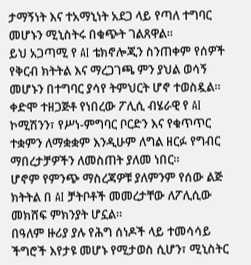ታማኝነት እና ተአማኒነት አደጋ ላይ የጣለ ተግባር መሆኑን ሚኒስትሩ በቁጭት ገልጸዋል።
ይህ አጋጣሚ የ AI ቴክኖሎጂን ስንጠቀም የሰዎች የቅርብ ክትትል እና ማረጋገጫ ምን ያህል ወሳኝ መሆኑን በተግባር ያሳየ ትምህርት ሆኖ ተወስዷል።
ቀድሞ ተዘጋጅቶ የነበረው ፖሊሲ ብሄራዊ የ AI ኮሚሽንን፣ የሥነ-ምግባር ቦርድን እና የቁጥጥር ተቋምን ለማቋቋም እንዲሁም ለግል ዘርፉ የግብር ማበረታቻዎችን ለመስጠት ያለመ ነበር።
ሆኖም የምንጭ ማስረጃዎቹ ያለምንም የሰው ልጅ ክትትል በ AI ቻትቦቶች መመረታቸው ለፖሊሲው መክሸፍ ምክንያት ሆኗል።
በዓለም ዙሪያ ያሉ የሕግ ሰነዶች ላይ ተመሳሳይ ችግሮች እየታዩ መሆኑ የሚታወስ ሲሆን፣ ሚኒስትር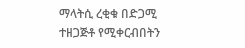ማላትሲ ረቂቁ በድጋሚ ተዘጋጅቶ የሚቀርብበትን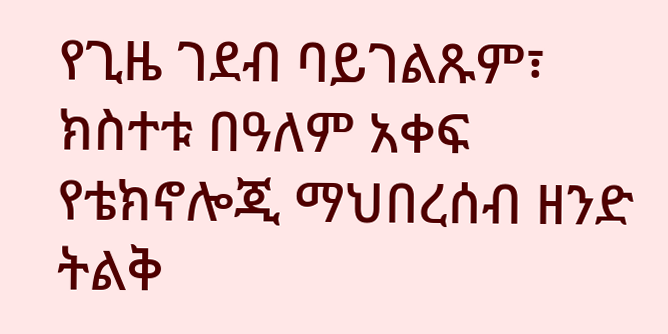የጊዜ ገደብ ባይገልጹም፣ ክስተቱ በዓለም አቀፍ የቴክኖሎጂ ማህበረሰብ ዘንድ ትልቅ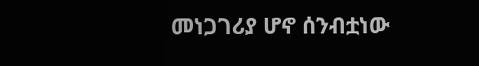መነጋገሪያ ሆኖ ሰንብቷነው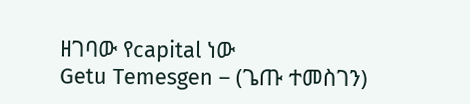ዘገባው የcapital ነው
Getu Temesgen – (ጌጡ ተመስገን)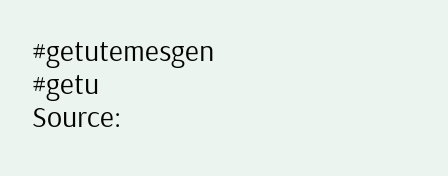#getutemesgen #getu
Source: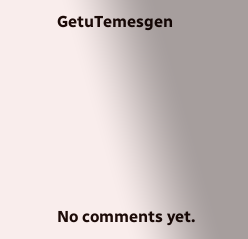GetuTemesgen









No comments yet.